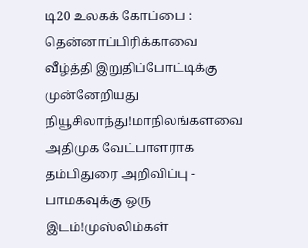டி20 உலகக் கோப்பை : தென்னாப்பிரிக்காவை வீழ்த்தி இறுதிப்போட்டிக்கு முன்னேறியது நியூசிலாந்து!மாநிலங்களவை அதிமுக வேட்பாளராக தம்பிதுரை அறிவிப்பு - பாமகவுக்கு ஒரு இடம்!முஸ்லிம்கள்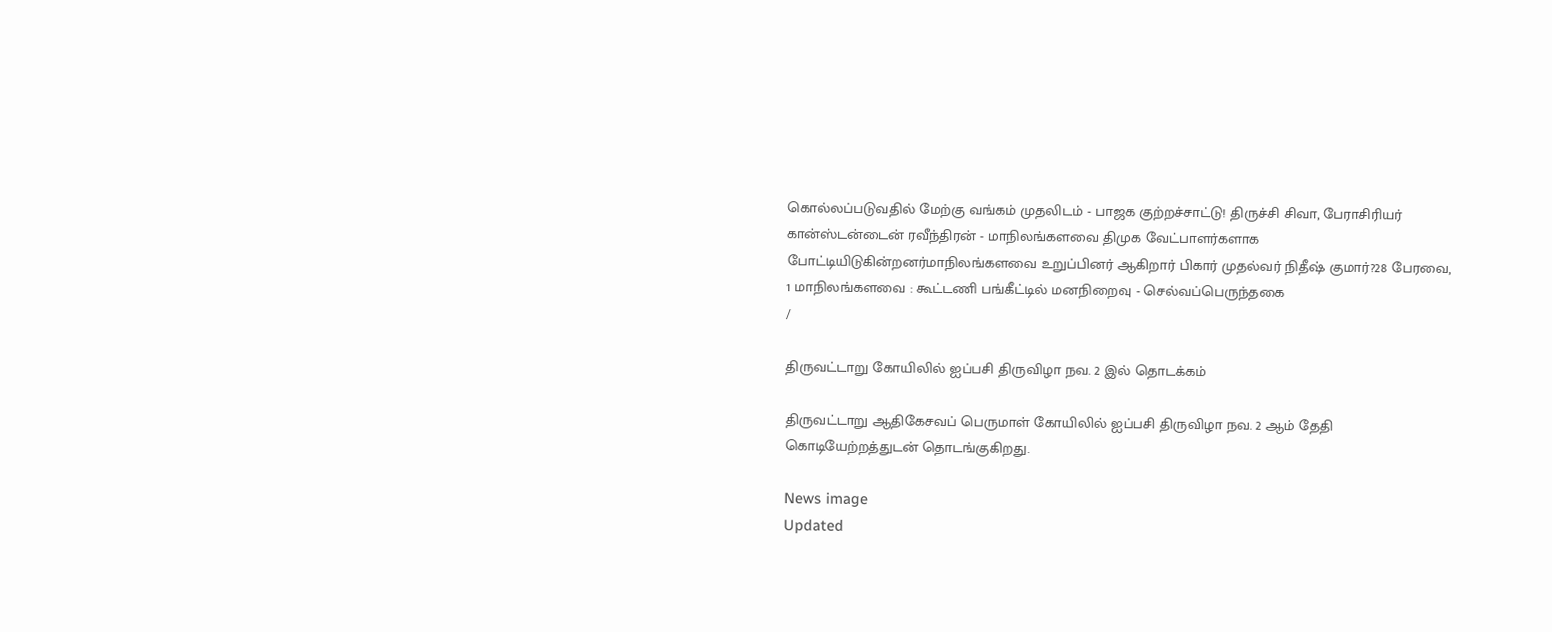கொல்லப்படுவதில் மேற்கு வங்கம் முதலிடம் - பாஜக குற்றச்சாட்டு! திருச்சி சிவா, பேராசிரியர் கான்ஸ்டன்டைன் ரவீந்திரன் - மாநிலங்களவை திமுக வேட்பாளர்களாக போட்டியிடுகின்றனர்மாநிலங்களவை உறுப்பினர் ஆகிறார் பிகார் முதல்வர் நிதீஷ் குமார்?28 பேரவை, 1 மாநிலங்களவை : கூட்டணி பங்கீட்டில் மனநிறைவு - செல்வப்பெருந்தகை
/

திருவட்டாறு கோயிலில் ஐப்பசி திருவிழா நவ. 2 இல் தொடக்கம்

திருவட்டாறு ஆதிகேசவப் பெருமாள் கோயிலில் ஐப்பசி திருவிழா நவ. 2 ஆம் தேதி கொடியேற்றத்துடன் தொடங்குகிறது.

News image
Updated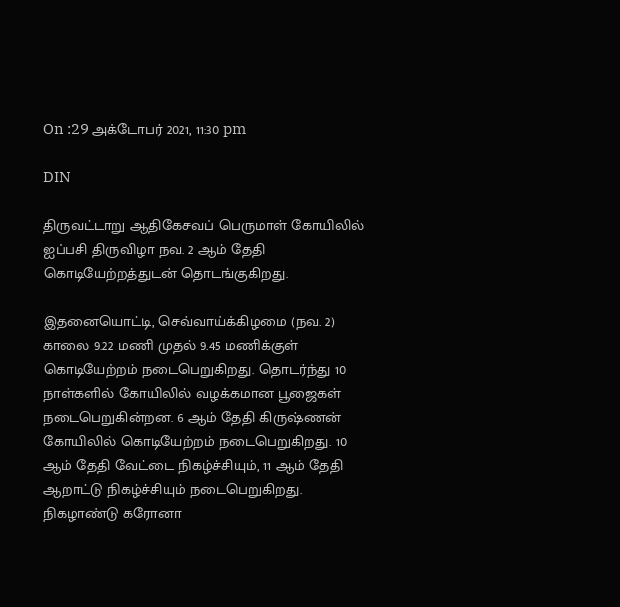On :29 அக்டோபர் 2021, 11:30 pm

DIN

திருவட்டாறு ஆதிகேசவப் பெருமாள் கோயிலில் ஐப்பசி திருவிழா நவ. 2 ஆம் தேதி கொடியேற்றத்துடன் தொடங்குகிறது.

இதனையொட்டி, செவ்வாய்க்கிழமை (நவ. 2) காலை 9.22 மணி முதல் 9.45 மணிக்குள் கொடியேற்றம் நடைபெறுகிறது. தொடர்ந்து 10 நாள்களில் கோயிலில் வழக்கமான பூஜைகள் நடைபெறுகின்றன. 6 ஆம் தேதி கிருஷ்ணன் கோயிலில் கொடியேற்றம் நடைபெறுகிறது. 10 ஆம் தேதி வேட்டை நிகழ்ச்சியும், 11 ஆம் தேதி ஆறாட்டு நிகழ்ச்சியும் நடைபெறுகிறது. நிகழாண்டு கரோனா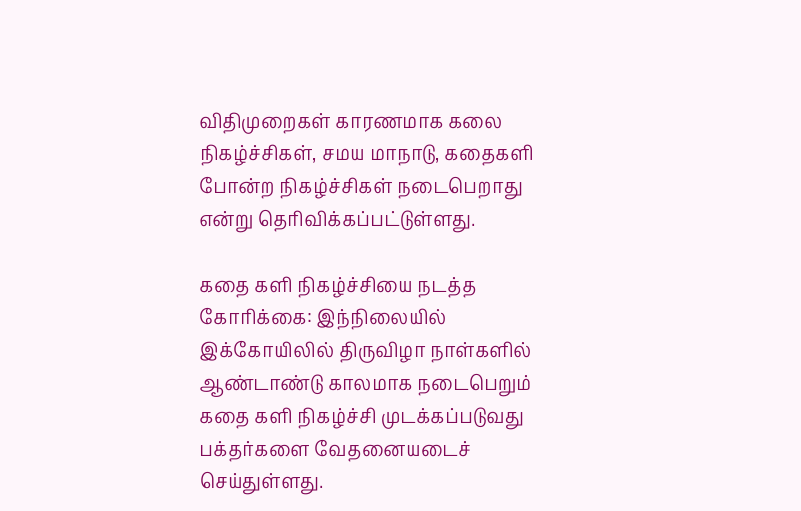விதிமுறைகள் காரணமாக கலை நிகழ்ச்சிகள், சமய மாநாடு, கதைகளி போன்ற நிகழ்ச்சிகள் நடைபெறாது என்று தெரிவிக்கப்பட்டுள்ளது.

கதை களி நிகழ்ச்சியை நடத்த கோரிக்கை: இந்நிலையில் இக்கோயிலில் திருவிழா நாள்களில் ஆண்டாண்டு காலமாக நடைபெறும் கதை களி நிகழ்ச்சி முடக்கப்படுவது பக்தர்களை வேதனையடைச் செய்துள்ளது.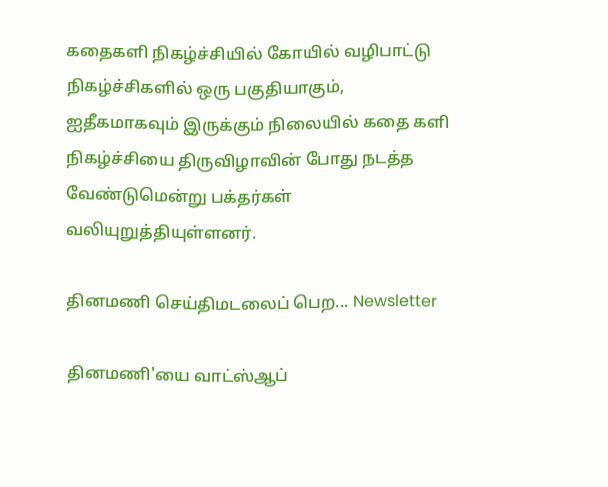கதைகளி நிகழ்ச்சியில் கோயில் வழிபாட்டு நிகழ்ச்சிகளில் ஒரு பகுதியாகும், ஐதீகமாகவும் இருக்கும் நிலையில் கதை களி நிகழ்ச்சியை திருவிழாவின் போது நடத்த வேண்டுமென்று பக்தர்கள் வலியுறுத்தியுள்ளனர்.

தினமணி செய்திமடலைப் பெற... Newsletter

தினமணி'யை வாட்ஸ்ஆப்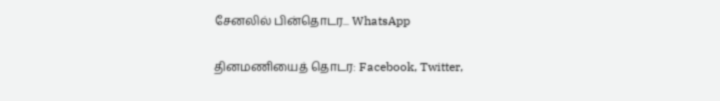சேனலில் பின்தொடர... WhatsApp

தினமணியைத் தொடர: Facebook, Twitter,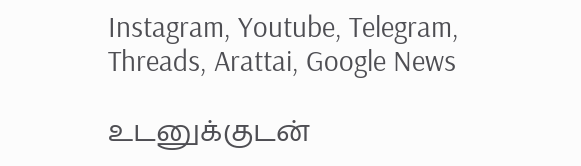Instagram, Youtube, Telegram, Threads, Arattai, Google News

உடனுக்குடன்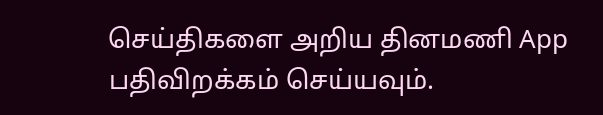செய்திகளை அறிய தினமணி App பதிவிறக்கம் செய்யவும்.